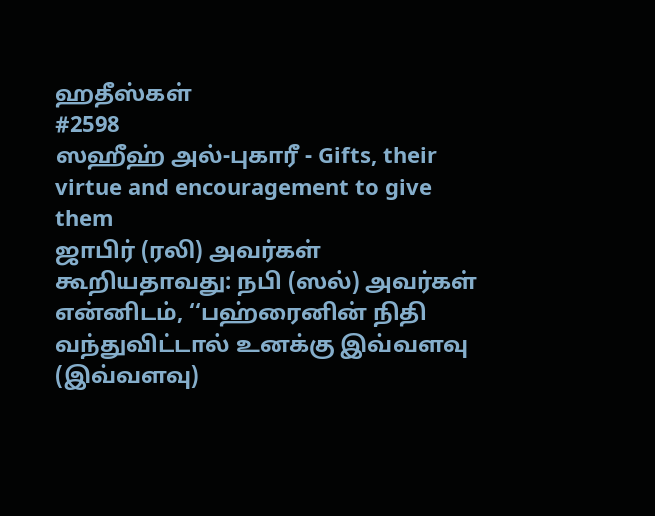ஹதீஸ்கள்
#2598
ஸஹீஹ் அல்-புகாரீ - Gifts, their virtue and encouragement to give them
ஜாபிர் (ரலி) அவர்கள் கூறியதாவது: நபி (ஸல்) அவர்கள் என்னிடம், ‘‘பஹ்ரைனின் நிதி வந்துவிட்டால் உனக்கு இவ்வளவு (இவ்வளவு)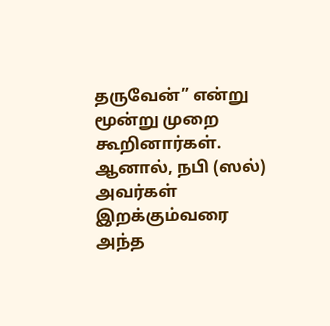தருவேன்” என்று மூன்று முறை கூறினார்கள். ஆனால், நபி (ஸல்) அவர்கள் இறக்கும்வரை அந்த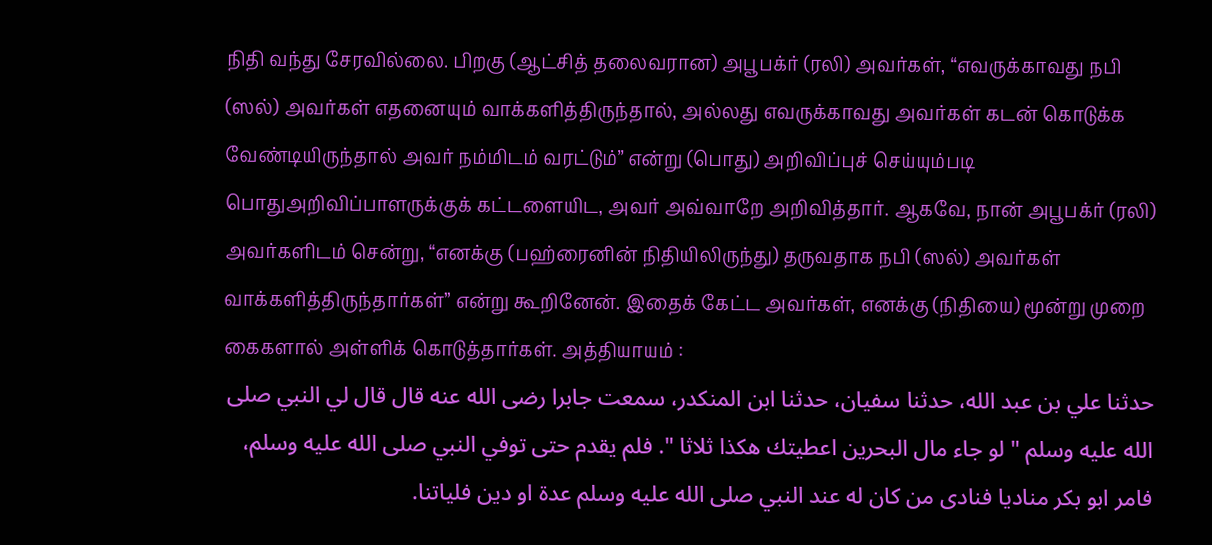நிதி வந்து சேரவில்லை. பிறகு (ஆட்சித் தலைவரான) அபூபக்ர் (ரலி) அவர்கள், ‘‘எவருக்காவது நபி (ஸல்) அவர்கள் எதனையும் வாக்களித்திருந்தால், அல்லது எவருக்காவது அவர்கள் கடன் கொடுக்க வேண்டியிருந்தால் அவர் நம்மிடம் வரட்டும்” என்று (பொது) அறிவிப்புச் செய்யும்படி பொதுஅறிவிப்பாளருக்குக் கட்டளையிட, அவர் அவ்வாறே அறிவித்தார். ஆகவே, நான் அபூபக்ர் (ரலி) அவர்களிடம் சென்று, ‘‘எனக்கு (பஹ்ரைனின் நிதியிலிருந்து) தருவதாக நபி (ஸல்) அவர்கள் வாக்களித்திருந்தார்கள்” என்று கூறினேன். இதைக் கேட்ட அவர்கள், எனக்கு (நிதியை) மூன்று முறை கைகளால் அள்ளிக் கொடுத்தார்கள். அத்தியாயம் :
حدثنا علي بن عبد الله، حدثنا سفيان، حدثنا ابن المنكدر، سمعت جابرا رضى الله عنه قال قال لي النبي صلى الله عليه وسلم " لو جاء مال البحرين اعطيتك هكذا ثلاثا ". فلم يقدم حتى توفي النبي صلى الله عليه وسلم، فامر ابو بكر مناديا فنادى من كان له عند النبي صلى الله عليه وسلم عدة او دين فلياتنا.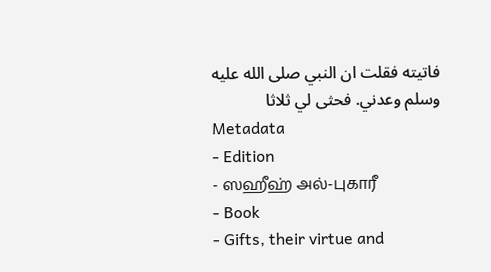فاتيته فقلت ان النبي صلى الله عليه وسلم وعدني. فحثى لي ثلاثا
Metadata
- Edition
- ஸஹீஹ் அல்-புகாரீ
- Book
- Gifts, their virtue and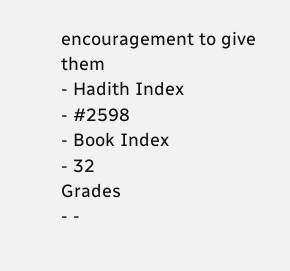encouragement to give them
- Hadith Index
- #2598
- Book Index
- 32
Grades
- -